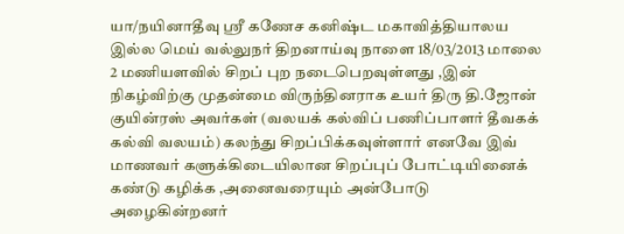யா/நயினாதீவு ஸ்ரீ கணேச கனிஷ்ட மகாவித்தியாலய இல்ல மெய் வல்லுநர் திறனாய்வு நாளை 18/03/2013 மாலை 2 மணியளவில் சிறப் புற நடைபெறவுள்ளது ,இன் நிகழ்விற்கு முதன்மை விருந்தினராக உயர் திரு தி.ஜோன் குயின்ரஸ் அவர்கள் (வலயக் கல்விப் பணிப்பாளர் தீவகக் கல்வி வலயம்) கலந்து சிறப்பிக்கவுள்ளார் எனவே இவ் மாணவர் களுக்கிடையிலான சிறப்புப் போட்டியினைக் கண்டு கழிக்க ,அனைவரையும் அன்போடு அழைகின்றனர்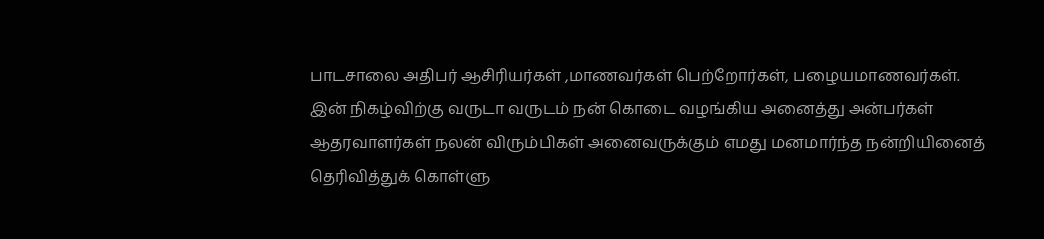பாடசாலை அதிபர் ஆசிரியர்கள் ,மாணவர்கள் பெற்றோர்கள், பழையமாணவர்கள்.
இன் நிகழ்விற்கு வருடா வருடம் நன் கொடை வழங்கிய அனைத்து அன்பர்கள் ஆதரவாளர்கள் நலன் விரும்பிகள் அனைவருக்கும் எமது மனமார்ந்த நன்றியினைத் தெரிவித்துக் கொள்ளு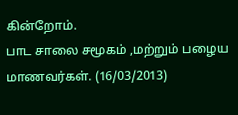கின்றோம்.
பாட சாலை சமூகம் ,மற்றும் பழைய மாணவர்கள். (16/03/2013)